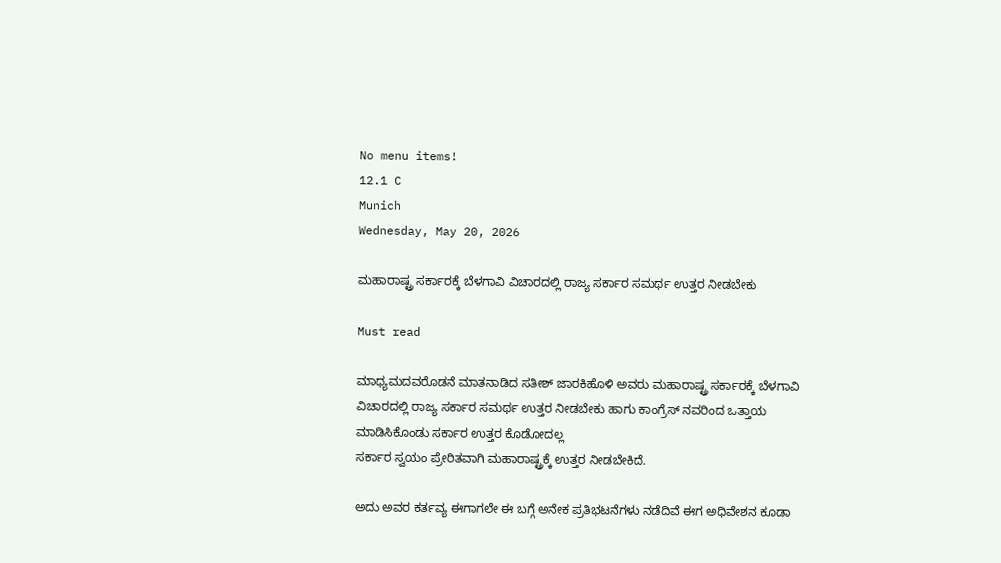No menu items!
12.1 C
Munich
Wednesday, May 20, 2026

ಮಹಾರಾಷ್ಟ್ರ ಸರ್ಕಾರಕ್ಕೆ ಬೆಳಗಾವಿ ವಿಚಾರದಲ್ಲಿ ರಾಜ್ಯ ಸರ್ಕಾರ ಸಮರ್ಥ ಉತ್ತರ ನೀಡಬೇಕು

Must read

ಮಾಧ್ಯಮದವರೊಡನೆ ಮಾತನಾಡಿದ ಸತೀಶ್ ಜಾರಕಿಹೊಳಿ ಅವರು ಮಹಾರಾಷ್ಟ್ರ ಸರ್ಕಾರಕ್ಕೆ ಬೆಳಗಾವಿ ವಿಚಾರದಲ್ಲಿ ರಾಜ್ಯ ಸರ್ಕಾರ ಸಮರ್ಥ ಉತ್ತರ ನೀಡಬೇಕು ಹಾಗು ಕಾಂಗ್ರೆಸ್ ನವರಿಂದ ಒತ್ತಾಯ ಮಾಡಿಸಿಕೊಂಡು ಸರ್ಕಾರ ಉತ್ತರ ಕೊಡೋದಲ್ಲ
ಸರ್ಕಾರ ಸ್ವಯಂ ಪ್ರೇರಿತವಾಗಿ ಮಹಾರಾಷ್ಟ್ರಕ್ಕೆ ಉತ್ತರ ನೀಡಬೇಕಿದೆ.

ಅದು ಅವರ ಕರ್ತವ್ಯ ಈಗಾಗಲೇ ಈ ಬಗ್ಗೆ ಅನೇಕ ಪ್ರತಿಭಟನೆಗಳು ನಡೆದಿವೆ ಈಗ ಅಧಿವೇಶನ ಕೂಡಾ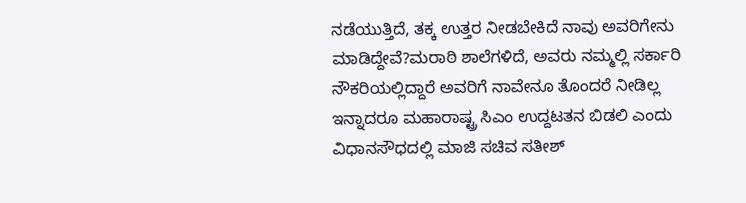ನಡೆಯುತ್ತಿದೆ, ತಕ್ಕ ಉತ್ತರ ನೀಡಬೇಕಿದೆ ನಾವು ಅವರಿಗೇನು ಮಾಡಿದ್ದೇವೆ?ಮರಾಠಿ ಶಾಲೆಗಳಿದೆ, ಅವರು ನಮ್ಮಲ್ಲಿ ಸರ್ಕಾರಿ ನೌಕರಿಯಲ್ಲಿದ್ದಾರೆ ಅವರಿಗೆ ನಾವೇನೂ ತೊಂದರೆ ನೀಡಿಲ್ಲ ಇನ್ನಾದರೂ ಮಹಾರಾಷ್ಟ್ರ ಸಿಎಂ ಉದ್ದಟತನ ಬಿಡಲಿ ಎಂದು ವಿಧಾನಸೌಧದಲ್ಲಿ ಮಾಜಿ ಸಚಿವ ಸತೀಶ್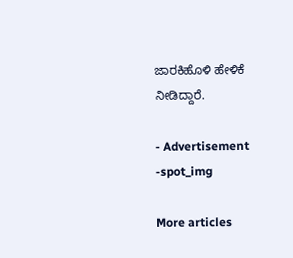ಜಾರಕಿಹೊಳಿ ಹೇಳಿಕೆ ನೀಡಿದ್ದಾರೆ.

- Advertisement -spot_img

More articles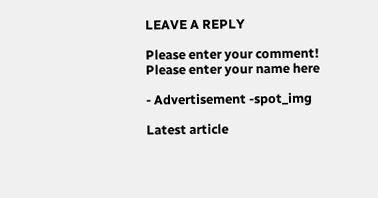LEAVE A REPLY

Please enter your comment!
Please enter your name here

- Advertisement -spot_img

Latest article